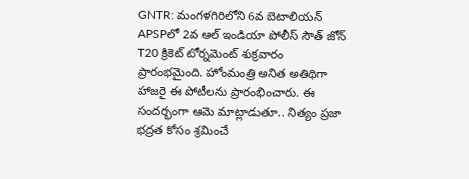GNTR: మంగళగిరిలోని 6వ బెటాలియన్ APSPలో 2వ ఆల్ ఇండియా పోలీస్ సౌత్ జోన్ T20 క్రికెట్ టోర్నమెంట్ శుక్రవారం ప్రారంభమైంది. హోంమంత్రి అనిత అతిథిగా హాజరై ఈ పోటీలను ప్రారంభించారు. ఈ సందర్భంగా ఆమె మాట్లాడుతూ.. నిత్యం ప్రజా భద్రత కోసం శ్రమించే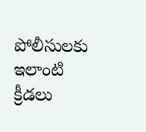పోలీసులకు ఇలాంటి క్రీడలు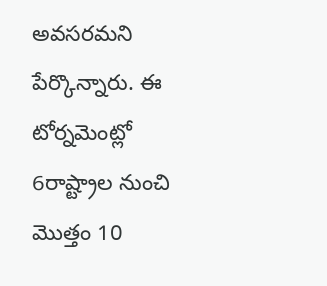అవసరమని పేర్కొన్నారు. ఈ టోర్నమెంట్లో 6రాష్ట్రాల నుంచి మొత్తం 10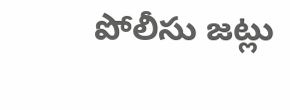పోలీసు జట్లు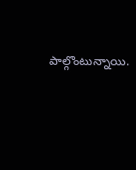పాల్గొంటున్నాయి.